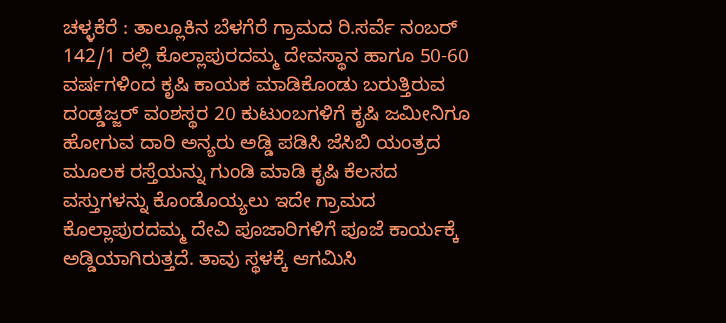ಚಳ್ಳಕೆರೆ : ತಾಲ್ಲೂಕಿನ ಬೆಳಗೆರೆ ಗ್ರಾಮದ ರಿ.ಸರ್ವೆ ನಂಬರ್ 142/1 ರಲ್ಲಿ ಕೊಲ್ಲಾಪುರದಮ್ಮ ದೇವಸ್ಥಾನ ಹಾಗೂ 50-60 ವರ್ಷಗಳಿಂದ ಕೃಷಿ ಕಾಯಕ ಮಾಡಿಕೊಂಡು ಬರುತ್ತಿರುವ ದಂಡ್ಡಜ್ಜರ್ ವಂಶಸ್ಥರ 20 ಕುಟುಂಬಗಳಿಗೆ ಕೃಷಿ ಜಮೀನಿಗೂ ಹೋಗುವ ದಾರಿ ಅನ್ಯರು ಅಡ್ಡಿ‌ ಪಡಿಸಿ ಜೆಸಿಬಿ ಯಂತ್ರದ ಮೂಲಕ ರಸ್ತೆಯನ್ನು ಗುಂಡಿ ಮಾಡಿ ಕೃಷಿ ಕೆಲಸದ ವಸ್ತುಗಳನ್ನು ಕೊಂಡೊಯ್ಯಲು ಇದೇ ಗ್ರಾಮದ ಕೊಲ್ಲಾಪುರದಮ್ಮ ದೇವಿ ಪೂಜಾರಿಗಳಿಗೆ ಪೂಜೆ ಕಾರ್ಯಕ್ಕೆ ಅಡ್ಡಿಯಾಗಿರುತ್ತದೆ. ತಾವು ಸ್ಥಳಕ್ಕೆ ಆಗಮಿಸಿ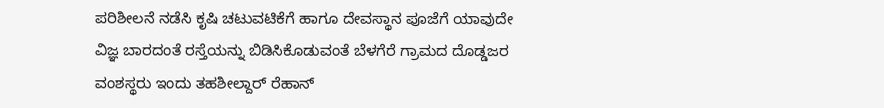ಪರಿಶೀಲನೆ ನಡೆಸಿ ಕೃಷಿ ಚಟುವಟಿಕೆಗೆ ಹಾಗೂ ದೇವಸ್ಥಾನ ಪೂಜೆಗೆ ಯಾವುದೇ ವಿಜ್ಞ ಬಾರದಂತೆ ರಸ್ತೆಯನ್ನು ಬಿಡಿಸಿಕೊಡುವಂತೆ ಬೆಳಗೆರೆ ಗ್ರಾಮದ ದೊಡ್ಡಜರ ವಂಶಸ್ಥರು ಇಂದು ತಹಶೀಲ್ದಾರ್ ರೆಹಾನ್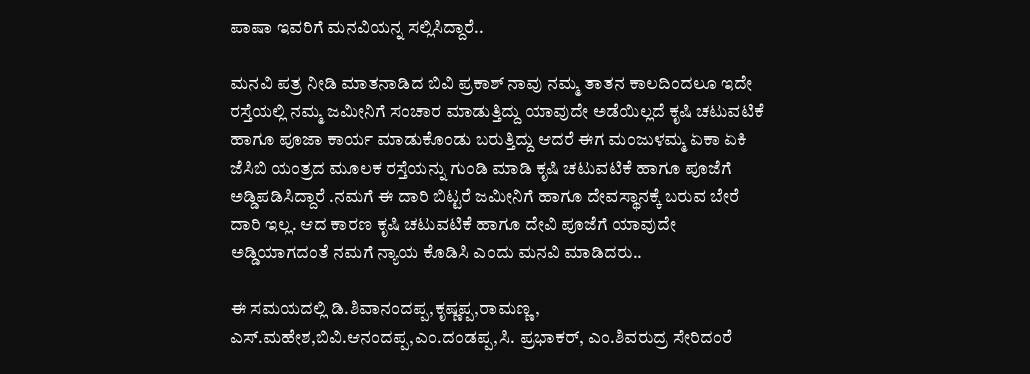ಪಾಷಾ ಇವರಿಗೆ ಮನವಿಯನ್ನ ಸಲ್ಲಿಸಿದ್ದಾರೆ..

ಮನವಿ ಪತ್ರ ನೀಡಿ ಮಾತನಾಡಿದ ಬಿವಿ ಪ್ರಕಾಶ್ ನಾವು ನಮ್ಮ ತಾತನ ಕಾಲದಿಂದಲೂ ಇದೇ ರಸ್ತೆಯಲ್ಲಿ ನಮ್ಮ ಜಮೀನಿಗೆ ಸಂಚಾರ ಮಾಡುತ್ತಿದ್ದು ಯಾವುದೇ ಅಡೆಯಿಲ್ಲದೆ ಕೃಷಿ ಚಟುವಟಿಕೆ ಹಾಗೂ ಪೂಜಾ ಕಾರ್ಯ ಮಾಡುಕೊಂಡು ಬರುತ್ತಿದ್ದು ಆದರೆ ಈಗ ಮಂಜುಳಮ್ಮ ಏಕಾ ಏಕಿ ಜೆಸಿಬಿ ಯಂತ್ರದ ಮೂಲಕ ರಸ್ತೆಯನ್ನು ಗುಂಡಿ ಮಾಡಿ ಕೃಷಿ ಚಟುವಟಿಕೆ ಹಾಗೂ ಪೂಜೆಗೆ ಅಡ್ಡಿಪಡಿಸಿದ್ದಾರೆ .ನಮಗೆ ಈ ದಾರಿ ಬಿಟ್ಟರೆ ಜಮೀನಿಗೆ ಹಾಗೂ ದೇವಸ್ಥಾನಕ್ಕೆ ಬರುವ ಬೇರೆ ದಾರಿ ಇಲ್ಲ. ಆದ ಕಾರಣ ಕೃಷಿ ಚಟುವಟಿಕೆ ಹಾಗೂ ದೇವಿ ಪೂಜೆಗೆ ಯಾವುದೇ ಅಡ್ಡಿಯಾಗದಂತೆ ನಮಗೆ ನ್ಯಾಯ ಕೊಡಿಸಿ ಎಂದು ಮನವಿ ಮಾಡಿದರು..

ಈ ಸಮಯದಲ್ಲಿ ಡಿ.ಶಿವಾನಂದಪ್ಪ,ಕೃಷ್ಣಪ್ಪ,ರಾಮಣ್ಣ, ಎಸ್.ಮಹೇಶ,ಬಿವಿ.ಆನಂದಪ್ಪ,ಎಂ.ದಂಡಪ್ಪ,ಸಿ. ಪ್ರಭಾಕರ್, ಎಂ.ಶಿವರುದ್ರ ಸೇರಿದಂರೆ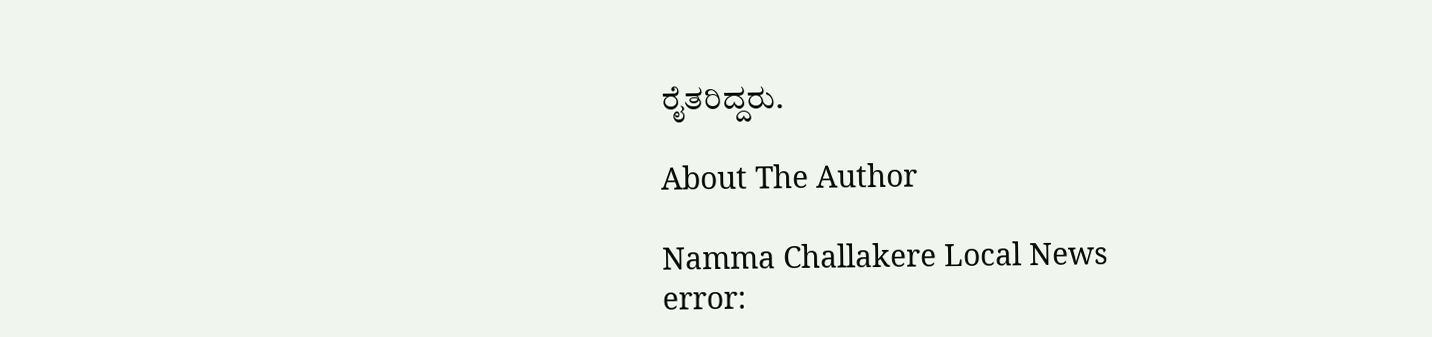ರೈತರಿದ್ದರು.

About The Author

Namma Challakere Local News
error: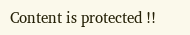Content is protected !!